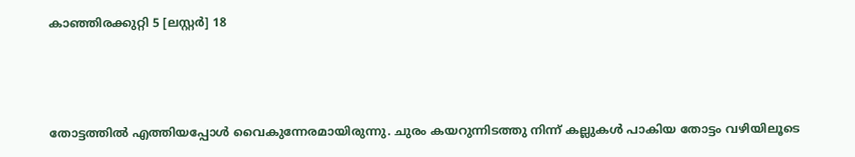കാഞ്ഞിരക്കുറ്റി 5 [ലസ്റ്റർ] 18



തോട്ടത്തിൽ എത്തിയപ്പോൾ വൈകുന്നേരമായിരുന്നു. ചുരം കയറുന്നിടത്തു നിന്ന് കല്ലുകൾ പാകിയ തോട്ടം വഴിയിലൂടെ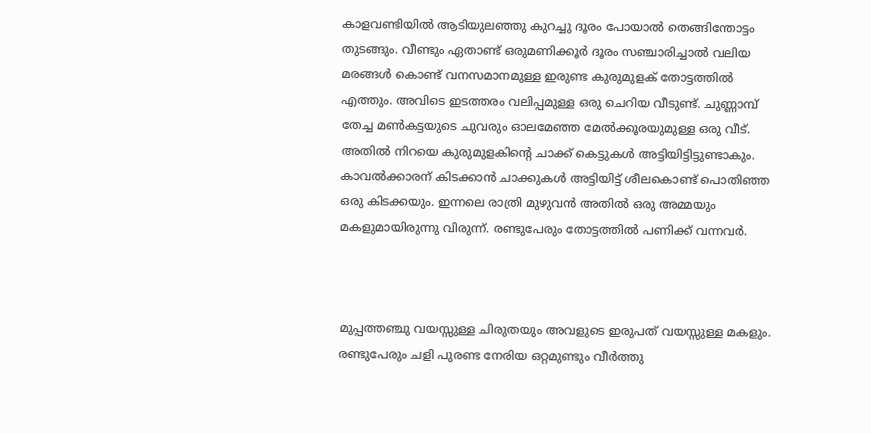കാളവണ്ടിയിൽ ആടിയുലഞ്ഞു കുറച്ചു ദൂരം പോയാൽ തെങ്ങിന്തോട്ടം തുടങ്ങും. വീണ്ടും ഏതാണ്ട് ഒരുമണിക്കൂർ ദൂരം സഞ്ചാരിച്ചാൽ വലിയ മരങ്ങൾ കൊണ്ട് വനസമാനമുള്ള ഇരുണ്ട കുരുമുളക് തോട്ടത്തിൽ എത്തും. അവിടെ ഇടത്തരം വലിപ്പമുള്ള ഒരു ചെറിയ വീടുണ്ട്. ചുണ്ണാമ്പ് തേച്ച മൺകട്ടയുടെ ചുവരും ഓലമേഞ്ഞ മേൽക്കൂരയുമുള്ള ഒരു വീട്. അതിൽ നിറയെ കുരുമുളകിന്റെ ചാക്ക് കെട്ടുകൾ അട്ടിയിട്ടിട്ടുണ്ടാകും. കാവൽക്കാരന് കിടക്കാൻ ചാക്കുകൾ അട്ടിയിട്ട് ശീലകൊണ്ട് പൊതിഞ്ഞ ഒരു കിടക്കയും. ഇന്നലെ രാത്രി മുഴുവൻ അതിൽ ഒരു അമ്മയും മകളുമായിരുന്നു വിരുന്ന്. രണ്ടുപേരും തോട്ടത്തിൽ പണിക്ക് വന്നവർ.



മുപ്പത്തഞ്ചു വയസ്സുള്ള ചിരുതയും അവളുടെ ഇരുപത് വയസ്സുള്ള മകളും. രണ്ടുപേരും ചളി പുരണ്ട നേരിയ ഒറ്റമുണ്ടും വീർത്തു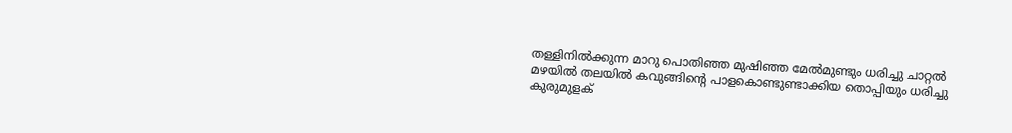തള്ളിനിൽക്കുന്ന മാറു പൊതിഞ്ഞ മുഷിഞ്ഞ മേൽമുണ്ടും ധരിച്ചു ചാറ്റൽ മഴയിൽ തലയിൽ കവുങ്ങിന്റെ പാളകൊണ്ടുണ്ടാക്കിയ തൊപ്പിയും ധരിച്ചു കുരുമുളക്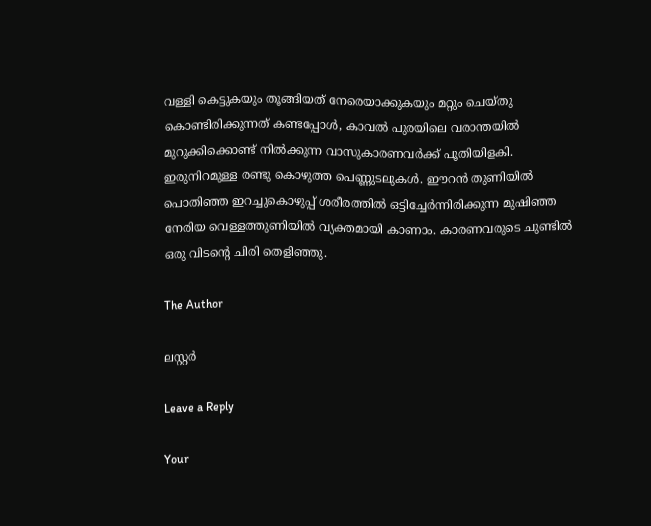വള്ളി കെട്ടുകയും തൂങ്ങിയത് നേരെയാക്കുകയും മറ്റും ചെയ്തു കൊണ്ടിരിക്കുന്നത് കണ്ടപ്പോൾ, കാവൽ പുരയിലെ വരാന്തയിൽ മുറുക്കിക്കൊണ്ട് നിൽക്കുന്ന വാസുകാരണവർക്ക് പൂതിയിളകി. ഇരുനിറമുള്ള രണ്ടു കൊഴുത്ത പെണ്ണുടലുകൾ. ഈറൻ തുണിയിൽ പൊതിഞ്ഞ ഇറച്ചുകൊഴുപ്പ് ശരീരത്തിൽ ഒട്ടിച്ചേർന്നിരിക്കുന്ന മുഷിഞ്ഞ നേരിയ വെള്ളത്തുണിയിൽ വ്യക്തമായി കാണാം. കാരണവരുടെ ചുണ്ടിൽ ഒരു വിടന്റെ ചിരി തെളിഞ്ഞു.

The Author

ലസ്റ്റർ

Leave a Reply

Your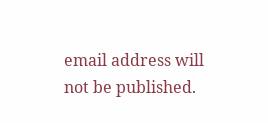email address will not be published.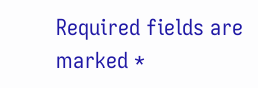Required fields are marked *